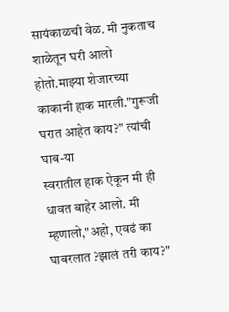सायंकाळची वेळ. मी नुकताच शाळेतून घरी आलो होतो.माझ्या शेजारच्या काकानी हाक मारली."गुरूजी घरात आहेत काय?" त्यांची घाब-या
स्वरातील हाक ऐकून मी ही धावत बाहेर आलो. मी म्हणालो,"अहो, एवढं का घाबरलात ?झालं तरी काय?"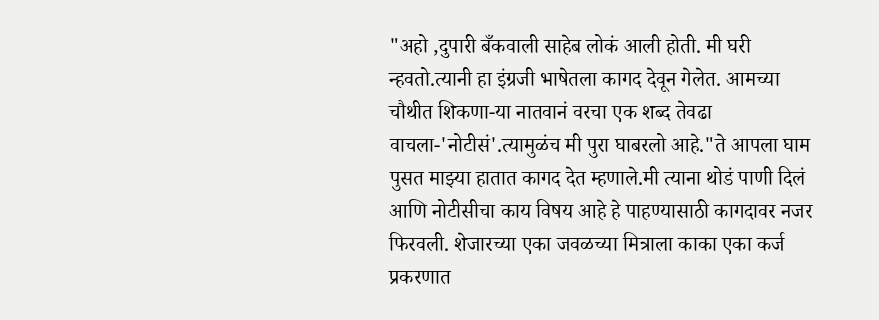"अहो ,दुपारी बँकवाली साहेब लोकं आली होती. मी घरी न्हवतो.त्यानी हा इंग्रजी भाषेतला कागद देवून गेलेत. आमच्या चौथीत शिकणा-या नातवानं वरचा एक शब्द तेवढा वाचला-'नोटीसं'.त्यामुळंच मी पुरा घाबरलो आहे."ते आपला घाम पुसत माझ्या हातात कागद देत म्हणाले.मी त्याना थोडं पाणी दिलं आणि नोटीसीचा काय विषय आहे हे पाहण्यासाठी कागदावर नजर फिरवली. शेजारच्या एका जवळच्या मित्राला काका एका कर्ज प्रकरणात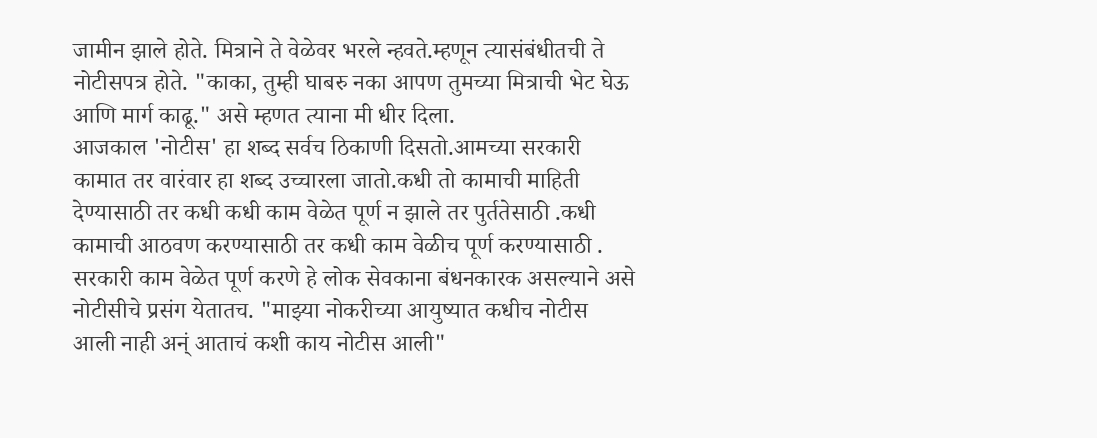जामीन झाले होते. मित्राने ते वेळेवर भरले न्हवते.म्हणून त्यासंबंधीतची ते नोटीसपत्र होते. "काका, तुम्ही घाबरु नका आपण तुमच्या मित्राची भेट घेऊ आणि मार्ग काढू." असे म्हणत त्याना मी धीर दिला.
आजकाल 'नोटीस' हा शब्द सर्वच ठिकाणी दिसतो.आमच्या सरकारी कामात तर वारंवार हा शब्द उच्चारला जातो.कधी तो कामाची माहिती देण्यासाठी तर कधी कधी काम वेळेत पूर्ण न झाले तर पुर्ततेसाठी .कधी कामाची आठवण करण्यासाठी तर कधी काम वेळीच पूर्ण करण्यासाठी . सरकारी काम वेळेत पूर्ण करणे हे लोक सेवकाना बंधनकारक असल्याने असे नोटीसीचे प्रसंग येतातच. "माझ्या नोकरीच्या आयुष्यात कधीच नोटीस आली नाही अन्ं आताचं कशी काय नोटीस आली"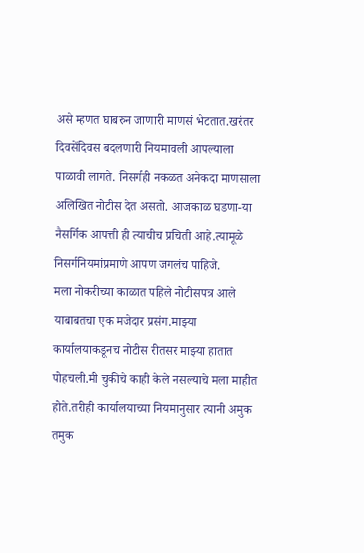असे म्हणत घाबरुन जाणारी माणसं भेटतात.खरंतर दिवसेंदिवस बदलणारी नियमावली आपल्याला पाळावी लागते. निसर्गही नकळत अनेकदा माणसाला अलिखित नोटीस देत असतो. आजकाळ घडणा-या नैसर्गिक आपत्ती ही त्याचीच प्रचिती आहे.त्यामूळे निसर्गनियमांप्रमाणे आपण जगलंच पाहिजे.
मला नोकरीच्या काळात पहिले नोटीसपत्र आले याबाबतचा एक मजेदार प्रसंग.माझ्या कार्यालयाकडूनच नोटीस रीतसर माझ्या हातात पोहचली.मी चुकीचे काही केले नसल्याचे मला माहीत होते.तरीही कार्यालयाच्या नियमानुसार त्यानी अमुक तमुक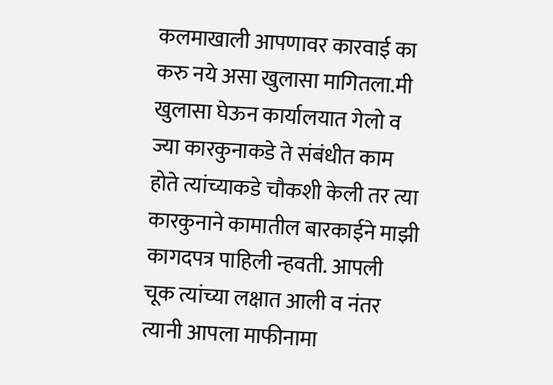कलमाखाली आपणावर कारवाई का करु नये असा खुलासा मागितला.मी खुलासा घेऊन कार्यालयात गेलो व ज्या कारकुनाकडे ते संबंधीत काम होते त्यांच्याकडे चौकशी केली तर त्या कारकुनाने कामातील बारकाईने माझी कागदपत्र पाहिली न्हवती. आपली चूक त्यांच्या लक्षात आली व नंतर त्यानी आपला माफीनामा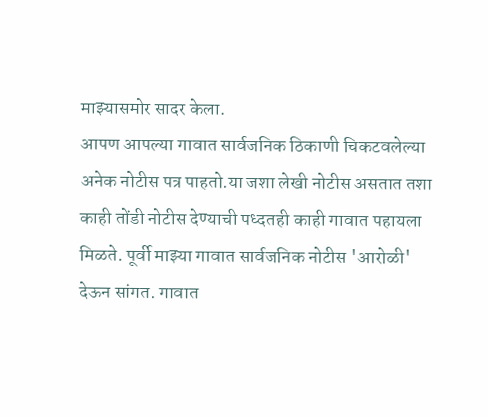माझ्यासमोर सादर केला.
आपण आपल्या गावात सार्वजनिक ठिकाणी चिकटवलेल्या अनेक नोटीस पत्र पाहतो.या जशा लेखी नोटीस असतात तशा काही तोंडी नोटीस देण्याची पध्दतही काही गावात पहायला मिळते. पूर्वी माझ्या गावात सार्वजनिक नोटीस 'आरोळी' देऊन सांगत. गावात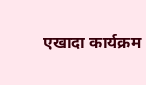एखादा कार्यक्रम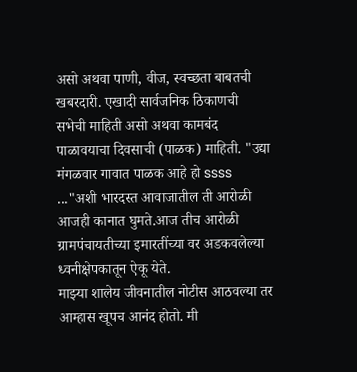असो अथवा पाणी, वीज, स्वच्छता बाबतची खबरदारी. एखादी सार्वजनिक ठिकाणची सभेची माहिती असो अथवा कामबंद पाळावयाचा दिवसाची (पाळक) माहिती. "उद्या मंगळवार गावात पाळक आहे हो ssss ..."अशी भारदस्त आवाजातील ती आरोळी आजही कानात घुमते.आज तीच आरोळी ग्रामपंचायतीच्या इमारतींच्या वर अडकवलेल्या ध्वनीक्षेपकातून ऐकू येते.
माझ्या शालेय जीवनातील नोटीस आठवल्या तर आम्हास खूपच आनंद होतो. मी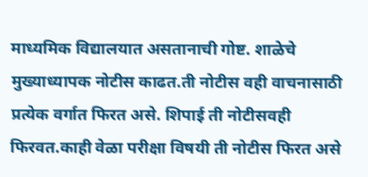माध्यमिक विद्यालयात असतानाची गोष्ट. शाळेचे मुख्याध्यापक नोटीस काढत.ती नोटीस वही वाचनासाठी प्रत्येक वर्गात फिरत असे. शिपाई ती नोटीसवही फिरवत.काही वेळा परीक्षा विषयी ती नोटीस फिरत असे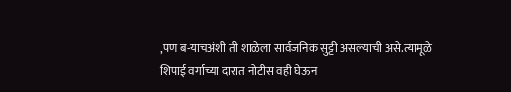,पण ब-याचअंशी ती शाळेला सार्वजनिक सुट्टी असल्याची असे.त्यामूळे शिपाई वर्गाच्या दारात नोटीस वही घेऊन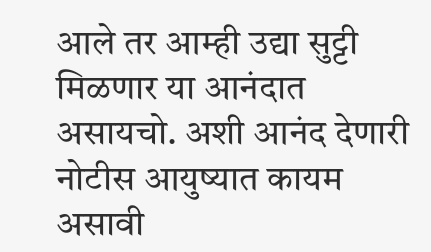आले तर आम्ही उद्या सुट्टी मिळणार या आनंदात असायचो. अशी आनंद देणारी नोटीस आयुष्यात कायम असावी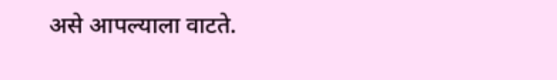असे आपल्याला वाटते.